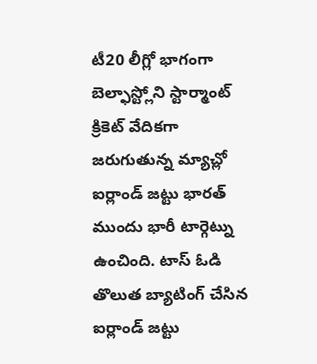టీ20 లీగ్లో భాగంగా బెల్ఫాస్ట్లోని స్టార్మాంట్ క్రికెట్ వేదికగా జరుగుతున్న మ్యాచ్లో ఐర్లాండ్ జట్టు భారత్ ముందు భారీ టార్గెట్ను ఉంచింది. టాస్ ఓడి తొలుత బ్యాటింగ్ చేసిన ఐర్లాండ్ జట్టు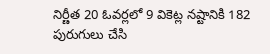నిర్ణీత 20 ఓవర్లలో 9 వికెట్ల నష్టానికి 182 పురుగులు చేసి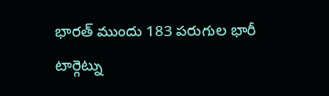భారత్ ముందు 183 పరుగుల భారీ టార్గెట్ను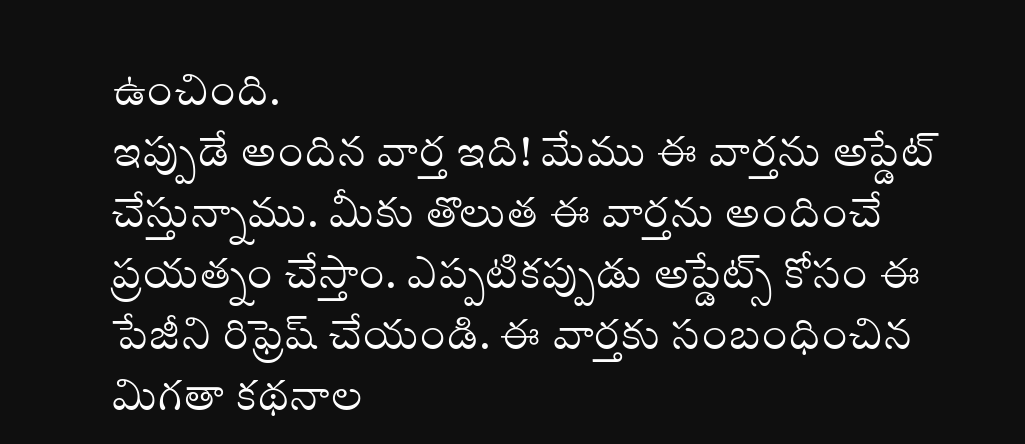ఉంచింది.
ఇప్పుడే అందిన వార్త ఇది! మేము ఈ వార్తను అప్డేట్ చేస్తున్నాము. మీకు తొలుత ఈ వార్తను అందించే ప్రయత్నం చేస్తాం. ఎప్పటికప్పుడు అప్డేట్స్ కోసం ఈ పేజీని రిఫ్రెష్ చేయండి. ఈ వార్తకు సంబంధించిన మిగతా కథనాల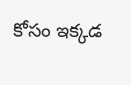కోసం ఇక్కడ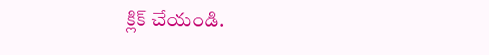క్లిక్ చేయండి.